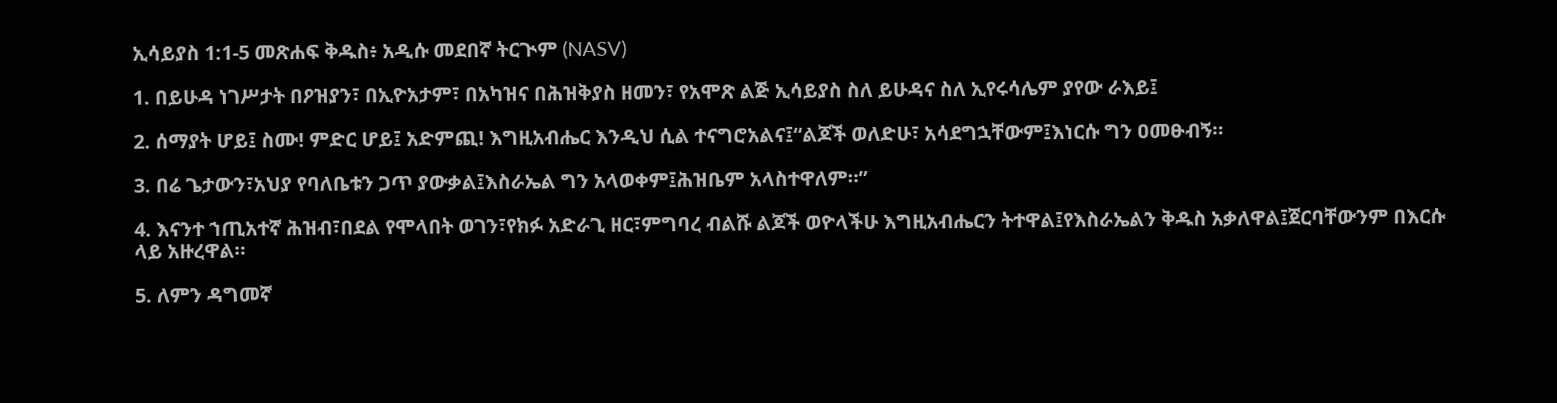ኢሳይያስ 1:1-5 መጽሐፍ ቅዱስ፥ አዲሱ መደበኛ ትርጒም (NASV)

1. በይሁዳ ነገሥታት በዖዝያን፣ በኢዮአታም፣ በአካዝና በሕዝቅያስ ዘመን፣ የአሞጽ ልጅ ኢሳይያስ ስለ ይሁዳና ስለ ኢየሩሳሌም ያየው ራእይ፤

2. ሰማያት ሆይ፤ ስሙ! ምድር ሆይ፤ አድምጪ! እግዚአብሔር እንዲህ ሲል ተናግሮአልና፤“ልጆች ወለድሁ፣ አሳደግኋቸውም፤እነርሱ ግን ዐመፁብኝ።

3. በሬ ጌታውን፣አህያ የባለቤቱን ጋጥ ያውቃል፤እስራኤል ግን አላወቀም፤ሕዝቤም አላስተዋለም።”

4. እናንተ ኀጢአተኛ ሕዝብ፣በደል የሞላበት ወገን፣የክፉ አድራጊ ዘር፣ምግባረ ብልሹ ልጆች ወዮላችሁ እግዚአብሔርን ትተዋል፤የእስራኤልን ቅዱስ አቃለዋል፤ጀርባቸውንም በእርሱ ላይ አዙረዋል።

5. ለምን ዳግመኛ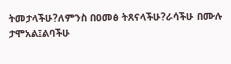ትመታላችሁ?ለምንስ በዐመፅ ትጸናላችሁ?ራሳችሁ በሙሉ ታሞአል፤ልባችሁ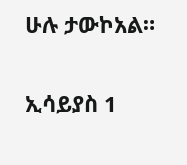ሁሉ ታውኮአል።

ኢሳይያስ 1